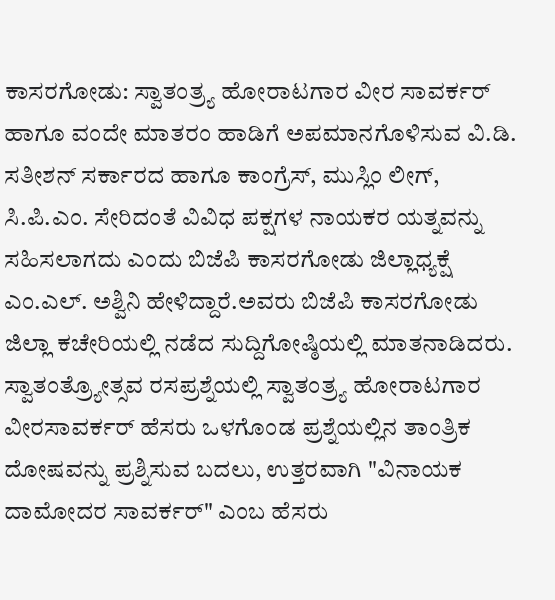ಕಾಸರಗೋಡು: ಸ್ವಾತಂತ್ರ್ಯ ಹೋರಾಟಗಾರ ವೀರ ಸಾವರ್ಕರ್ ಹಾಗೂ ವಂದೇ ಮಾತರಂ ಹಾಡಿಗೆ ಅಪಮಾನಗೊಳಿಸುವ ವಿ.ಡಿ. ಸತೀಶನ್ ಸರ್ಕಾರದ ಹಾಗೂ ಕಾಂಗ್ರೆಸ್, ಮುಸ್ಲಿಂ ಲೀಗ್, ಸಿ.ಪಿ.ಎಂ. ಸೇರಿದಂತೆ ವಿವಿಧ ಪಕ್ಷಗಳ ನಾಯಕರ ಯತ್ನವನ್ನು ಸಹಿಸಲಾಗದು ಎಂದು ಬಿಜೆಪಿ ಕಾಸರಗೋಡು ಜಿಲ್ಲಾಧ್ಯಕ್ಷೆ ಎಂ.ಎಲ್. ಅಶ್ವಿನಿ ಹೇಳಿದ್ದಾರೆ.ಅವರು ಬಿಜೆಪಿ ಕಾಸರಗೋಡು ಜಿಲ್ಲಾ ಕಚೇರಿಯಲ್ಲಿ ನಡೆದ ಸುದ್ದಿಗೋಷ್ಠಿಯಲ್ಲಿ ಮಾತನಾಡಿದರು.
ಸ್ವಾತಂತ್ರ್ಯೋತ್ಸವ ರಸಪ್ರಶ್ನೆಯಲ್ಲಿ ಸ್ವಾತಂತ್ರ್ಯ ಹೋರಾಟಗಾರ ವೀರಸಾವರ್ಕರ್ ಹೆಸರು ಒಳಗೊಂಡ ಪ್ರಶ್ನೆಯಲ್ಲಿನ ತಾಂತ್ರಿಕ ದೋಷವನ್ನು ಪ್ರಶ್ನಿಸುವ ಬದಲು, ಉತ್ತರವಾಗಿ "ವಿನಾಯಕ ದಾಮೋದರ ಸಾವರ್ಕರ್" ಎಂಬ ಹೆಸರು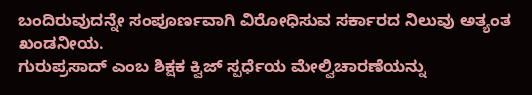ಬಂದಿರುವುದನ್ನೇ ಸಂಪೂರ್ಣವಾಗಿ ವಿರೋಧಿಸುವ ಸರ್ಕಾರದ ನಿಲುವು ಅತ್ಯಂತ ಖಂಡನೀಯ.
ಗುರುಪ್ರಸಾದ್ ಎಂಬ ಶಿಕ್ಷಕ ಕ್ವಿಜ್ ಸ್ಪರ್ಧೆಯ ಮೇಲ್ವಿಚಾರಣೆಯನ್ನು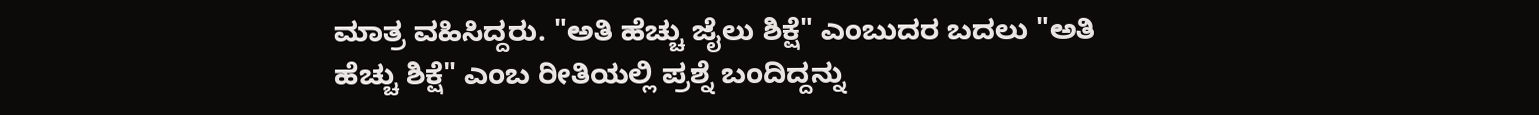ಮಾತ್ರ ವಹಿಸಿದ್ದರು. "ಅತಿ ಹೆಚ್ಚು ಜೈಲು ಶಿಕ್ಷೆ" ಎಂಬುದರ ಬದಲು "ಅತಿ ಹೆಚ್ಚು ಶಿಕ್ಷೆ" ಎಂಬ ರೀತಿಯಲ್ಲಿ ಪ್ರಶ್ನೆ ಬಂದಿದ್ದನ್ನು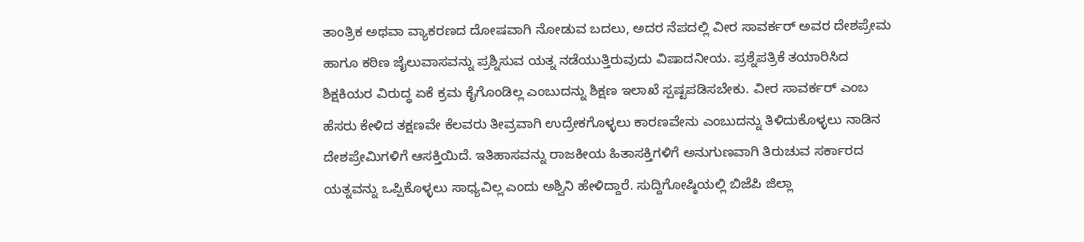ತಾಂತ್ರಿಕ ಅಥವಾ ವ್ಯಾಕರಣದ ದೋಷವಾಗಿ ನೋಡುವ ಬದಲು, ಅದರ ನೆಪದಲ್ಲಿ ವೀರ ಸಾವರ್ಕರ್ ಅವರ ದೇಶಪ್ರೇಮ ಹಾಗೂ ಕಠಿಣ ಜೈಲುವಾಸವನ್ನು ಪ್ರಶ್ನಿಸುವ ಯತ್ನ ನಡೆಯುತ್ತಿರುವುದು ವಿಷಾದನೀಯ. ಪ್ರಶ್ನೆಪತ್ರಿಕೆ ತಯಾರಿಸಿದ ಶಿಕ್ಷಕಿಯರ ವಿರುದ್ಧ ಏಕೆ ಕ್ರಮ ಕೈಗೊಂಡಿಲ್ಲ ಎಂಬುದನ್ನು ಶಿಕ್ಷಣ ಇಲಾಖೆ ಸ್ಪಷ್ಟಪಡಿಸಬೇಕು. ವೀರ ಸಾವರ್ಕರ್ ಎಂಬ ಹೆಸರು ಕೇಳಿದ ತಕ್ಷಣವೇ ಕೆಲವರು ತೀವ್ರವಾಗಿ ಉದ್ರೇಕಗೊಳ್ಳಲು ಕಾರಣವೇನು ಎಂಬುದನ್ನು ತಿಳಿದುಕೊಳ್ಳಲು ನಾಡಿನ ದೇಶಪ್ರೇಮಿಗಳಿಗೆ ಆಸಕ್ತಿಯಿದೆ. ಇತಿಹಾಸವನ್ನು ರಾಜಕೀಯ ಹಿತಾಸಕ್ತಿಗಳಿಗೆ ಅನುಗುಣವಾಗಿ ತಿರುಚುವ ಸರ್ಕಾರದ ಯತ್ನವನ್ನು ಒಪ್ಪಿಕೊಳ್ಳಲು ಸಾಧ್ಯವಿಲ್ಲ ಎಂದು ಅಶ್ವಿನಿ ಹೇಳಿದ್ದಾರೆ. ಸುದ್ದಿಗೋಷ್ಠಿಯಲ್ಲಿ ಬಿಜೆಪಿ ಜಿಲ್ಲಾ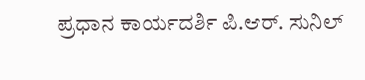ಪ್ರಧಾನ ಕಾರ್ಯದರ್ಶಿ ಪಿ.ಆರ್. ಸುನಿಲ್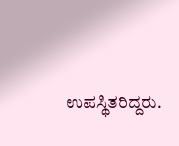ಉಪಸ್ಥಿತರಿದ್ದರು.